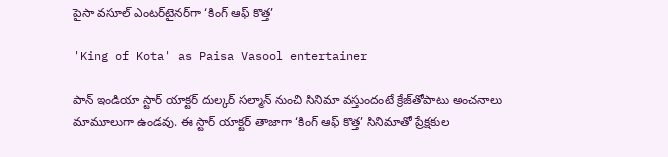పైసా వసూల్‌ ఎంటర్‌టైనర్‌గా ‘కింగ్‌ ఆఫ్‌ కొత్త’

'King of Kota' as Paisa Vasool entertainer

పాన్‌ ఇండియా స్టార్‌ యాక్టర్‌ దుల్కర్‌ సల్మాన్‌ నుంచి సినిమా వస్తుందంటే క్రేజ్‌తోపాటు అంచనాలు మామూలుగా ఉండవు. ఈ స్టార్‌ యాక్టర్‌ తాజాగా ‘కింగ్‌ ఆఫ్‌ కొత్త’ సినిమాతో ప్రేక్షకుల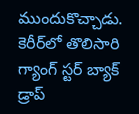ముందుకొచ్చాడు. కెరీర్‌లో తొలిసారి గ్యాంగ్‌ స్టర్‌ బ్యాక్‌ డ్రాప్‌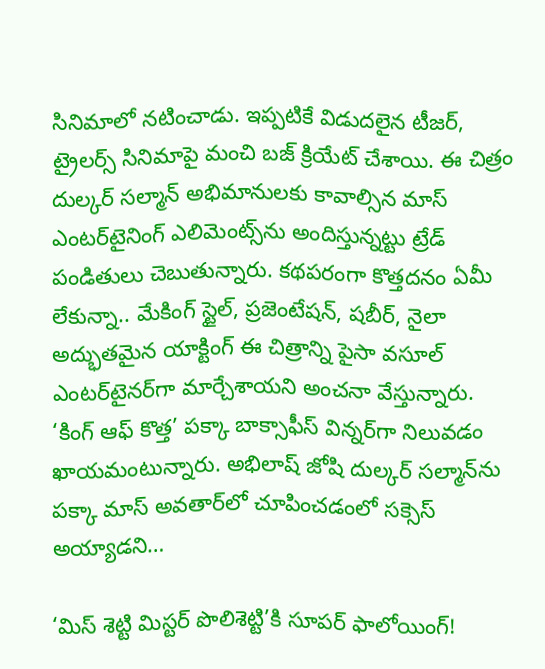సినిమాలో నటించాడు. ఇప్పటికే విడుదలైన టీజర్‌, ట్రైలర్స్‌ సినిమాపై మంచి బజ్‌ క్రియేట్‌ చేశాయి. ఈ చిత్రం దుల్కర్‌ సల్మాన్‌ అభిమానులకు కావాల్సిన మాస్‌ ఎంటర్‌టైనింగ్‌ ఎలిమెంట్స్‌ను అందిస్తున్నట్టు ట్రేడ్‌ పండితులు చెబుతున్నారు. కథపరంగా కొత్తదనం ఏమీ లేకున్నా.. మేకింగ్‌ స్టైల్‌, ప్రజెంటేషన్‌, షబీర్‌, నైలా అద్భుతమైన యాక్టింగ్‌ ఈ చిత్రాన్ని పైసా వసూల్‌ ఎంటర్‌టైనర్‌గా మార్చేశాయని అంచనా వేస్తున్నారు. ‘కింగ్‌ ఆఫ్‌ కొత్త’ పక్కా బాక్సాఫీస్‌ విన్నర్‌గా నిలువడం ఖాయమంటున్నారు. అభిలాష్‌ జోషి దుల్కర్‌ సల్మాన్‌ను పక్కా మాస్‌ అవతార్‌లో చూపించడంలో సక్సెస్‌ అయ్యాడని…

‘మిస్‌ శెట్టి మిస్టర్‌ పొలిశెట్టి’కి సూపర్‌ ఫాలోయింగ్‌!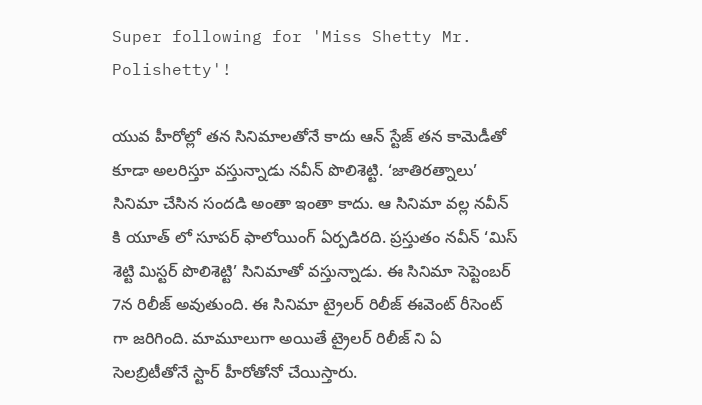Super following for 'Miss Shetty Mr. Polishetty'!

యువ హీరోల్లో తన సినిమాలతోనే కాదు ఆన్‌ స్టేజ్‌ తన కామెడీతో కూడా అలరిస్తూ వస్తున్నాడు నవీన్‌ పొలిశెట్టి. ‘జాతిరత్నాలు’ సినిమా చేసిన సందడి అంతా ఇంతా కాదు. ఆ సినిమా వల్ల నవీన్‌ కి యూత్‌ లో సూపర్‌ ఫాలోయింగ్‌ ఏర్పడిరది. ప్రస్తుతం నవీన్‌ ‘మిస్‌ శెట్టి మిస్టర్‌ పొలిశెట్టి’ సినిమాతో వస్తున్నాడు. ఈ సినిమా సెప్టెంబర్‌ 7న రిలీజ్‌ అవుతుంది. ఈ సినిమా ట్రైలర్‌ రిలీజ్‌ ఈవెంట్‌ రీసెంట్‌ గా జరిగింది. మామూలుగా అయితే ట్రైలర్‌ రిలీజ్‌ ని ఏ సెలబ్రిటీతోనే స్టార్‌ హీరోతోనో చేయిస్తారు.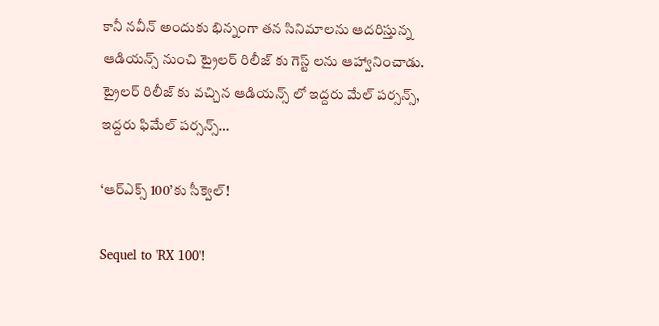కానీ నవీన్‌ అందుకు భిన్నంగా తన సినిమాలను ఆదరిస్తున్న ఆడియన్స్‌ నుంచి ట్రైలర్‌ రిలీజ్‌ కు గెస్ట్‌ లను ఆహ్వానించాడు. ట్రైలర్‌ రిలీజ్‌ కు వచ్చిన ఆడియన్స్‌ లో ఇద్దరు మేల్‌ పర్సన్స్‌, ఇద్దరు ఫిమేల్‌ పర్సన్స్‌…

‘ఆర్‌ఎక్స్‌ 100’కు సీక్వెల్‌!

Sequel to 'RX 100'!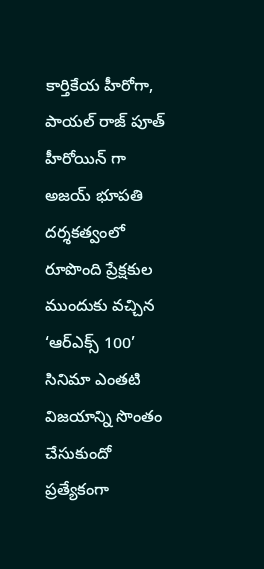కార్తికేయ హీరోగా, పాయల్‌ రాజ్‌ పూత్‌ హీరోయిన్‌ గా అజయ్‌ భూపతి దర్శకత్వంలో రూపొంది ప్రేక్షకుల ముందుకు వచ్చిన ‘ఆర్‌ఎక్స్‌ 100’ సినిమా ఎంతటి విజయాన్ని సొంతం చేసుకుందో ప్రత్యేకంగా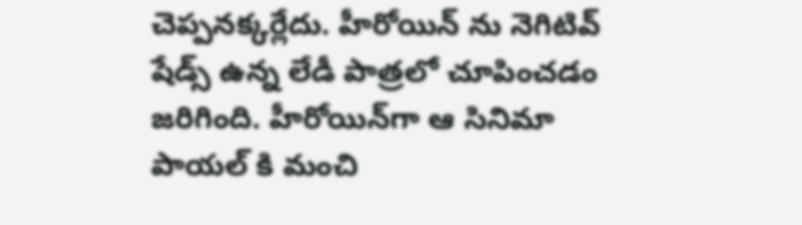చెప్పనక్కర్లేదు. హీరోయిన్‌ ను నెగిటివ్‌ షేడ్స్‌ ఉన్న లేడీ పాత్రలో చూపించడం జరిగింది. హీరోయిన్‌గా ఆ సినిమా పాయల్‌ కి మంచి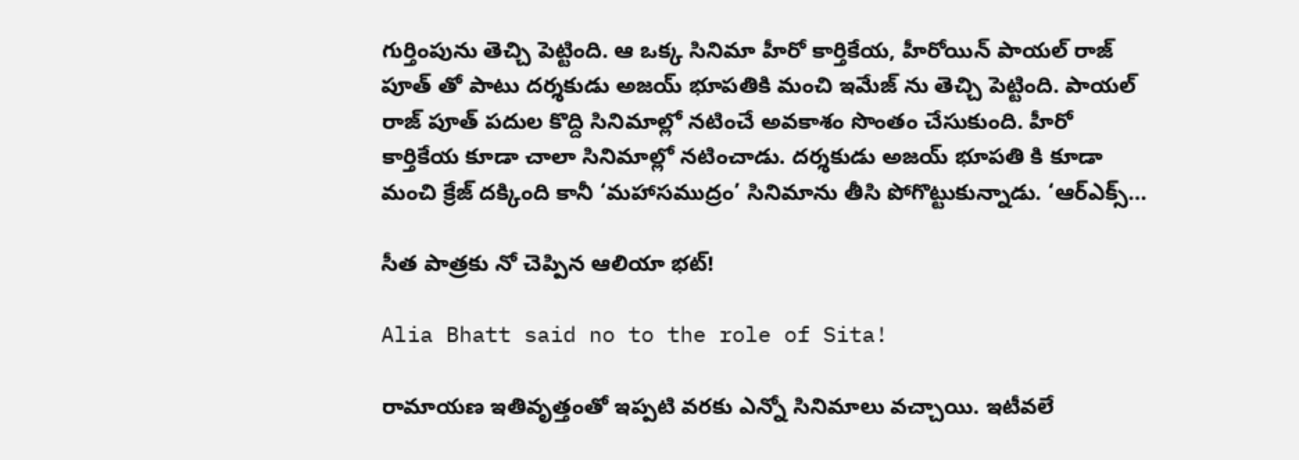గుర్తింపును తెచ్చి పెట్టింది. ఆ ఒక్క సినిమా హీరో కార్తికేయ, హీరోయిన్‌ పాయల్‌ రాజ్‌ పూత్‌ తో పాటు దర్శకుడు అజయ్‌ భూపతికి మంచి ఇమేజ్‌ ను తెచ్చి పెట్టింది. పాయల్‌ రాజ్‌ పూత్‌ పదుల కొద్ది సినిమాల్లో నటించే అవకాశం సొంతం చేసుకుంది. హీరో కార్తికేయ కూడా చాలా సినిమాల్లో నటించాడు. దర్శకుడు అజయ్‌ భూపతి కి కూడా మంచి క్రేజ్‌ దక్కింది కానీ ‘మహాసముద్రం’ సినిమాను తీసి పోగొట్టుకున్నాడు. ‘ఆర్‌ఎక్స్‌…

సీత పాత్రకు నో చెప్పిన ఆలియా భట్‌!

Alia Bhatt said no to the role of Sita!

రామాయణ ఇతివృత్తంతో ఇప్పటి వరకు ఎన్నో సినిమాలు వచ్చాయి. ఇటీవలే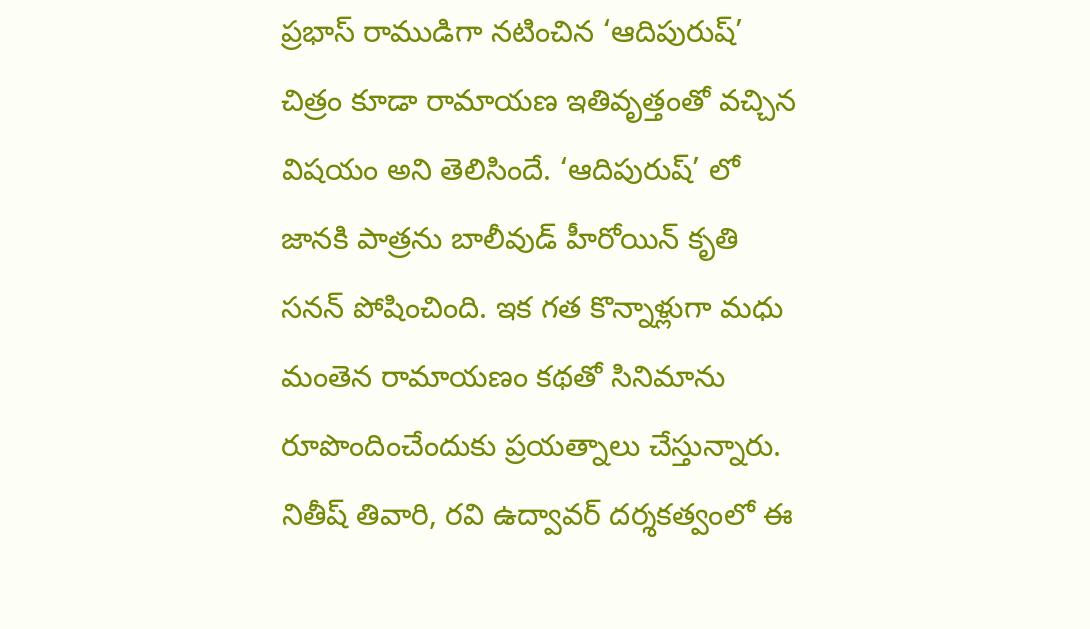ప్రభాస్‌ రాముడిగా నటించిన ‘ఆదిపురుష్‌’ చిత్రం కూడా రామాయణ ఇతివృత్తంతో వచ్చిన విషయం అని తెలిసిందే. ‘ఆదిపురుష్‌’ లో జానకి పాత్రను బాలీవుడ్‌ హీరోయిన్‌ కృతి సనన్‌ పోషించింది. ఇక గత కొన్నాళ్లుగా మధు మంతెన రామాయణం కథతో సినిమాను రూపొందించేందుకు ప్రయత్నాలు చేస్తున్నారు. నితీష్‌ తివారి, రవి ఉద్వావర్‌ దర్శకత్వంలో ఈ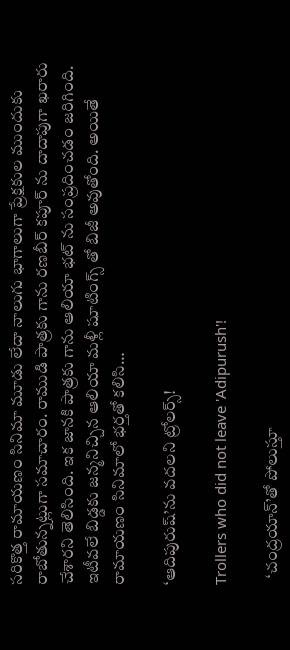సరికొత్త రామాయణం సినిమా మూడు లేదా నాలుగు భాగాలుగా ప్రేక్షకుల ముందుకు రాబోతున్నట్లుగా సమాచారం. రాముడి పాత్రకు గాను రణబీర్‌ కపూర్‌ ను దాదాపుగా ఖరారు చేశారని తెలిసింది. ఇక జానకి పాత్రకు గాను ఆలియా భట్‌ ను సంప్రదించడం జరిగింది. ఇటీవలే బిడ్డకు జన్మనిచ్చిన ఆలియా మళ్లీ షూటింగ్స్‌ తో బిజీ అవుతోంది. అయితే రామాయణం సినిమాలో భర్తతో కలిసి…

‘ఆదిపురుష్‌’ను వదలని ట్రోలర్స్‌!

Trollers who did not leave 'Adipurush'!

  ‘చంద్రయాన్‌’తో పోలుస్తూ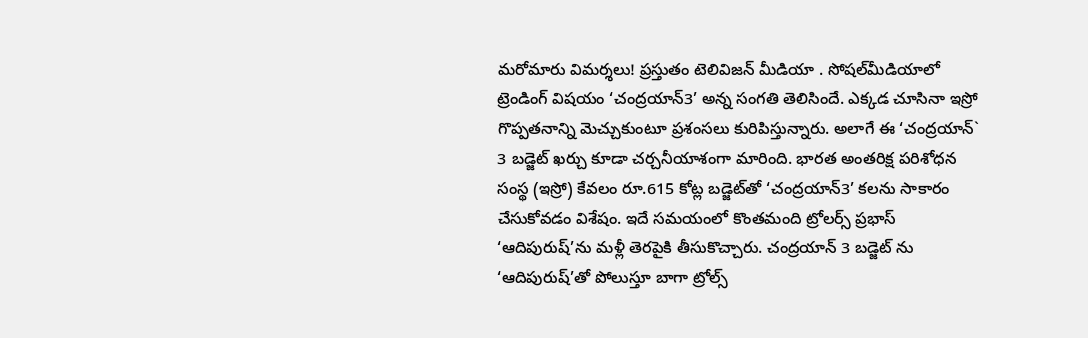మరోమారు విమర్శలు! ప్రస్తుతం టెలివిజన్‌ మీడియా . సోషల్‌మీడియాలో ట్రెండింగ్ విషయం ‘చంద్రయాన్‌3’ అన్న సంగతి తెలిసిందే. ఎక్కడ చూసినా ఇస్రో గొప్పతనాన్ని మెచ్చుకుంటూ ప్రశంసలు కురిపిస్తున్నారు. అలాగే ఈ ‘చంద్రయాన్‌` 3 బడ్జెట్‌ ఖర్చు కూడా చర్చనీయాశంగా మారింది. భారత అంతరిక్ష పరిశోధన సంస్థ (ఇస్రో) కేవలం రూ.615 కోట్ల బడ్జెట్‌తో ‘చంద్రయాన్‌3’ కలను సాకారం చేసుకోవడం విశేషం. ఇదే సమయంలో కొంతమంది ట్రోలర్స్‌ ప్రభాస్‌ ‘ఆదిపురుష్‌’ను మళ్లీ తెరపైకి తీసుకొచ్చారు. చంద్రయాన్‌ 3 బడ్జెట్ ను ‘ఆదిపురుష్‌’తో పోలుస్తూ బాగా ట్రోల్స్‌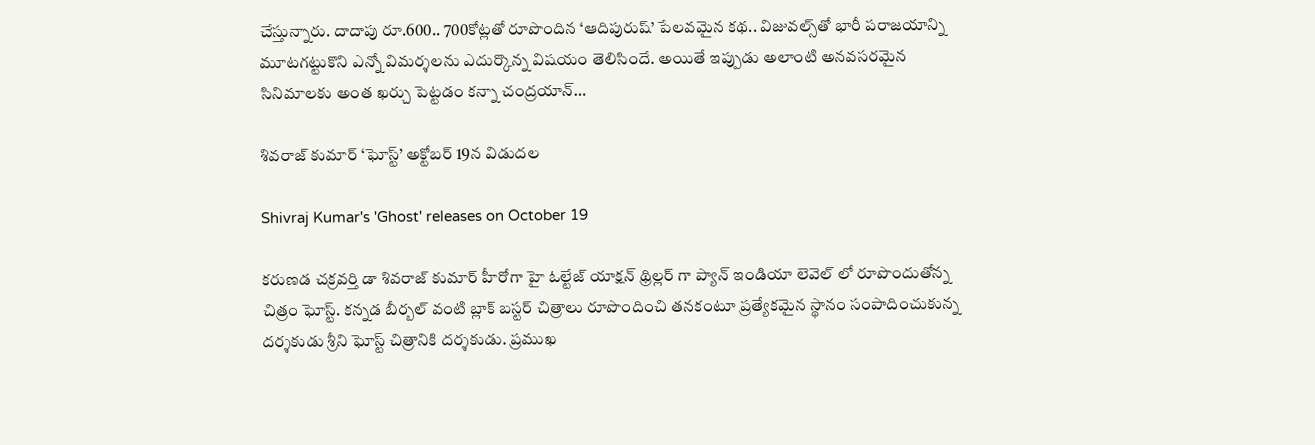చేస్తున్నారు. దాదాపు రూ.600.. 700కోట్లతో రూపొందిన ‘ఆదిపురుష్‌’ పేలవమైన కథ.. విజువల్స్‌తో భారీ పరాజయాన్ని మూటగట్టుకొని ఎన్నో విమర్శలను ఎదుర్కొన్న విషయం తెలిసిందే. అయితే ఇప్పుడు అలాంటి అనవసరమైన సినిమాలకు అంత ఖర్చు పెట్టడం కన్నా చంద్రయాన్‌…

శివరాజ్ కుమార్ ‘ఘోస్ట్’ అక్టోబర్ 19న విడుదల

Shivraj Kumar's 'Ghost' releases on October 19

కరుణడ చక్రవర్తి డా శివరాజ్ కుమార్ హీరోగా హై ఓల్టేజ్ యాక్షన్ థ్రిల్లర్ గా ప్యాన్ ఇండియా లెవెల్ లో రూపొందుతోన్న చిత్రం ఘోస్ట్. కన్నడ బీర్బల్ వంటి బ్లాక్ బస్టర్ చిత్రాలు రూపొందించి తనకంటూ ప్రత్యేకమైన స్థానం సంపాదించుకున్న దర్శకుడు శ్రీని ఘోస్ట్ చిత్రానికి దర్శకుడు. ప్రముఖ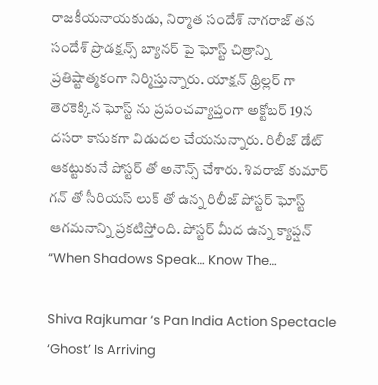రాజకీయనాయకుడు, నిర్మాత సందేశ్ నాగరాజ్ తన సందేశ్ ప్రొడక్షన్స్ బ్యానర్ పై ఘోస్ట్ చిత్రాన్ని ప్రతిష్టాత్మకంగా నిర్మిస్తున్నారు. యాక్షన్ థ్రిల్లర్ గా తెరకెక్కిన ఘోస్ట్ ను ప్రపంచవ్యాప్తంగా అక్టోబర్ 19న దసరా కానుకగా విడుదల చేయనున్నారు. రిలీజ్ డేట్ ఆకట్టుకునే పోస్టర్ తో అనౌన్స్ చేశారు. శివరాజ్ కుమార్ గన్ తో సీరియస్ లుక్ తో ఉన్న రిలీజ్ పోస్టర్ ఘోస్ట్ ఆగమనాన్ని ప్రకటిస్తోంది. పోస్టర్ మీద ఉన్న క్యాప్షన్ “When Shadows Speak… Know The…

Shiva Rajkumar ‘s Pan India Action Spectacle ‘Ghost’ Is Arriving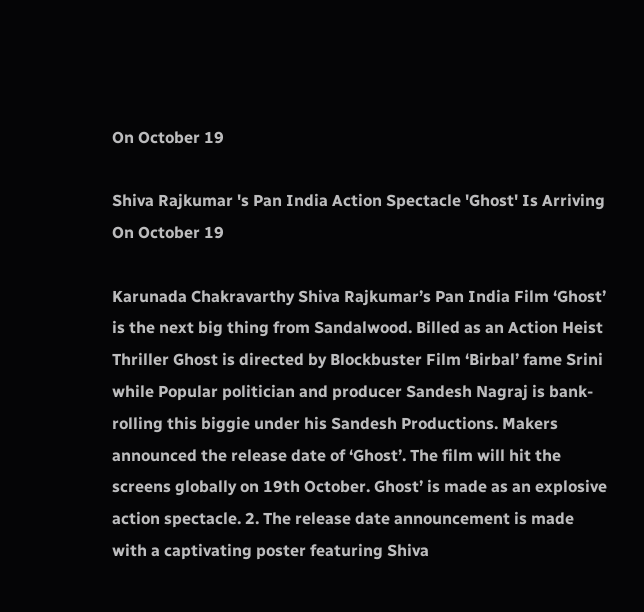On October 19

Shiva Rajkumar 's Pan India Action Spectacle 'Ghost' Is Arriving On October 19

Karunada Chakravarthy Shiva Rajkumar’s Pan India Film ‘Ghost’ is the next big thing from Sandalwood. Billed as an Action Heist Thriller Ghost is directed by Blockbuster Film ‘Birbal’ fame Srini while Popular politician and producer Sandesh Nagraj is bank-rolling this biggie under his Sandesh Productions. Makers announced the release date of ‘Ghost’. The film will hit the screens globally on 19th October. Ghost’ is made as an explosive action spectacle. 2. The release date announcement is made with a captivating poster featuring Shiva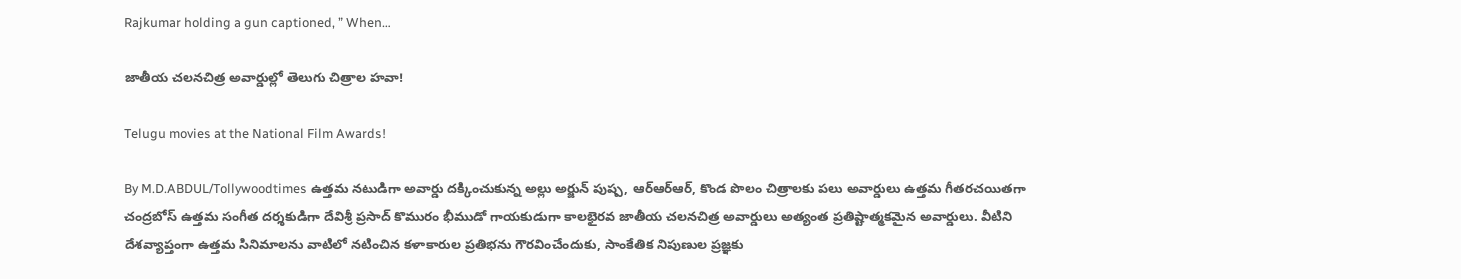Rajkumar holding a gun captioned, ” When…

జాతీయ చలనచిత్ర అవార్డుల్లో తెలుగు చిత్రాల హవా!

Telugu movies at the National Film Awards!

By M.D.ABDUL/Tollywoodtimes ఉత్తమ నటుడిగా అవార్డు దక్కించుకున్న అల్లు అర్జున్‌ పుష్ప, ఆర్‌ఆర్‌ఆర్‌, కొండ పొలం చిత్రాలకు పలు అవార్డులు ఉత్తమ గీతరచయితగా చంద్రబోస్‌ ఉత్తమ సంగీత దర్శకుడిగా దేవిశ్రీ ప్రసాద్‌ కొమురం భీముడో గాయకుడుగా కాలభైరవ జాతీయ చలనచిత్ర అవార్డులు అత్యంత ప్రతిష్టాత్మకమైన అవార్డులు. వీటిని దేశవ్యాప్తంగా ఉత్తమ సినిమాలను వాటిలో నటించిన కళాకారుల ప్రతిభను గౌరవించేందుకు, సాంకేతిక నిపుణుల ప్రజ్ఞకు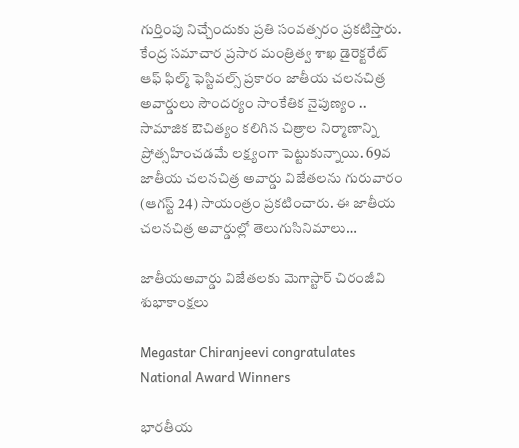గుర్తింపు నిచ్చేందుకు ప్రతి సంవత్సరం ప్రకటిస్తారు. కేంద్ర సమాచార ప్రసార మంత్రిత్వ శాఖ డైరెక్టరేట్‌ ఆఫ్‌ ఫిల్మ్‌ ఫెస్టివల్స్‌ ప్రకారం జాతీయ చలనచిత్ర అవార్డులు సౌందర్యం సాంకేతిక నైపుణ్యం .. సామాజిక ఔచిత్యం కలిగిన చిత్రాల నిర్మాణాన్ని ప్రోత్సహించడమే లక్ష్యంగా పెట్టుకున్నాయి. 69వ జాతీయ చలనచిత్ర అవార్డు విజేతలను గురువారం (ఆగస్ట్ 24) సాయంత్రం ప్రకటించారు. ఈ జాతీయ చలనచిత్ర అవార్డుల్లో తెలుగుసినిమాలు…

జాతీయఅవార్డు విజేతలకు మెగాస్టార్ చిరంజీవి శుభాకాంక్షలు

Megastar Chiranjeevi congratulates National Award Winners

భారతీయ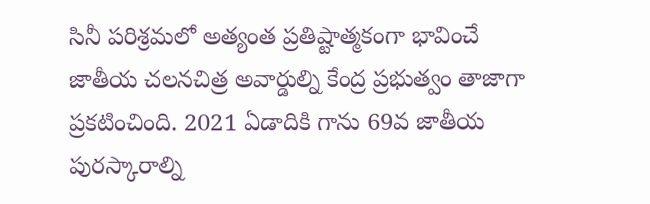సినీ పరిశ్రమలో అత్యంత ప్రతిష్టాత్మకంగా భావించే జాతీయ చలనచిత్ర అవార్డుల్ని కేంద్ర ప్రభుత్వం తాజాగా ప్రకటించింది. 2021 ఏడాదికి గాను 69వ జాతీయ పురస్కారాల్ని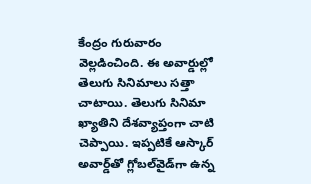కేంద్రం గురువారం వెల్లడించింది. ఈ అవార్డుల్లో తెలుగు సినిమాలు సత్తా చాటాయి. తెలుగు సినిమా ఖ్యాతిని దేశవ్యాప్తంగా చాటి చెప్పాయి. ఇప్పటికే ఆస్కార్‌ అవార్డ్‌తో గ్లోబల్‌వైడ్‌గా ఉన్న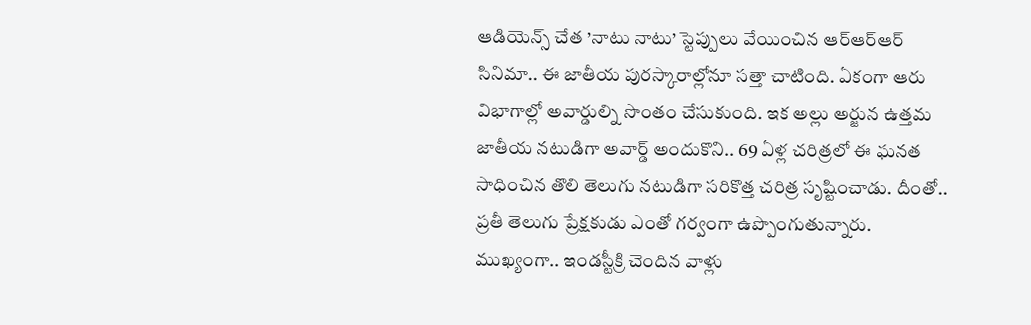ఆడియెన్స్‌ చేత ’నాటు నాటు’ స్టెప్పులు వేయించిన ఆర్‌ఆర్‌ఆర్‌ సినిమా.. ఈ జాతీయ పురస్కారాల్లోనూ సత్తా చాటింది. ఏకంగా ఆరు విభాగాల్లో అవార్డుల్ని సొంతం చేసుకుంది. ఇక అల్లు అర్జున ఉత్తమ జాతీయ నటుడిగా అవార్డ్‌ అందుకొని.. 69 ఏళ్ల చరిత్రలో ఈ ఘనత సాధించిన తొలి తెలుగు నటుడిగా సరికొత్త చరిత్ర సృష్టించాడు. దీంతో.. ప్రతీ తెలుగు ప్రేక్షకుడు ఎంతో గర్వంగా ఉప్పొంగుతున్నారు. ముఖ్యంగా.. ఇండస్టీక్రి చెందిన వాళ్లు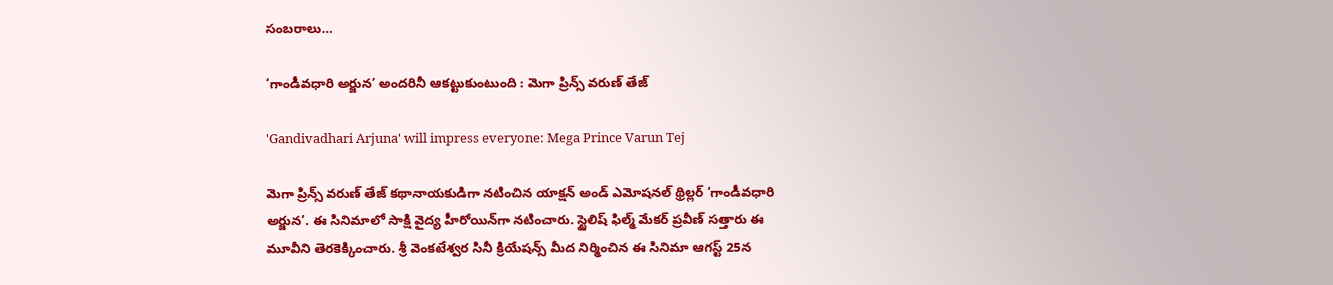సంబరాలు…

‘గాండీవధారి అర్జున’ అందరినీ ఆకట్టుకుంటుంది : మెగా ప్రిన్స్ వరుణ్ తేజ్

'Gandivadhari Arjuna' will impress everyone: Mega Prince Varun Tej

మెగా ప్రిన్స్ వ‌రుణ్ తేజ్ క‌థానాయ‌కుడిగా న‌టించిన యాక్ష‌న్ అండ్ ఎమోష‌న‌ల్‌ థ్రిల్ల‌ర్ ‘గాండీవ‌ధారి అర్జున’. ఈ సినిమాలో సాక్షి వైద్య హీరోయిన్‌గా నటించారు. స్టైలిష్ ఫిల్మ్ మేక‌ర్ ప్ర‌వీణ్ స‌త్తారు ఈ మూవీని తెర‌కెక్కించారు. శ్రీ వెంకటేశ్వర సినీ క్రియేషన్స్ మీద నిర్మించిన ఈ సినిమా ఆగ‌స్ట్ 25న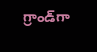గ్రాండ్‌గా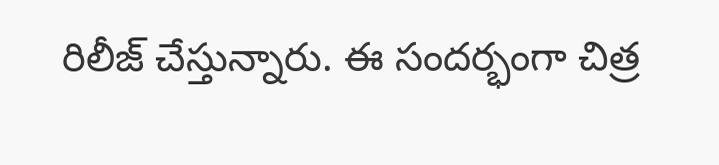రిలీజ్ చేస్తున్నారు. ఈ సందర్భంగా చిత్ర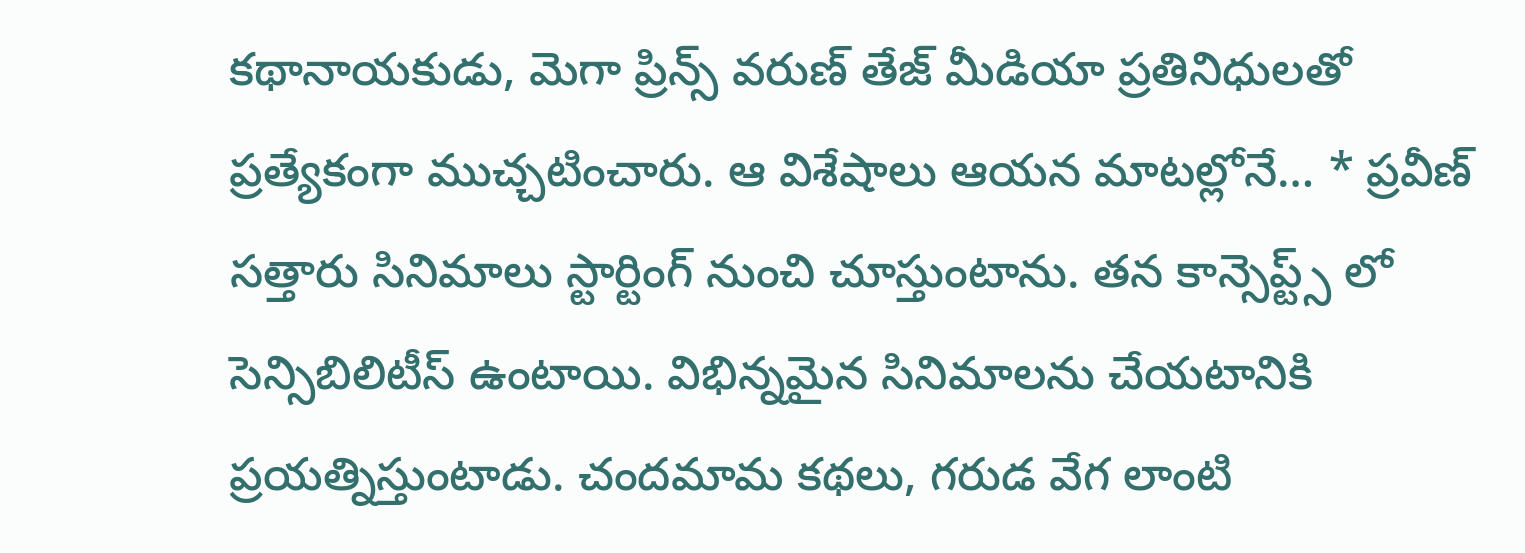కథానాయకుడు, మెగా ప్రిన్స్ వరుణ్ తేజ్ మీడియా ప్రతినిధులతో ప్రత్యేకంగా ముచ్చటించారు. ఆ విశేషాలు ఆయన మాటల్లోనే… * ప్రవీణ్ సత్తారు సినిమాలు స్టార్టింగ్ నుంచి చూస్తుంటాను. తన కాన్సెప్ట్స్ లో సెన్సిబిలిటీస్ ఉంటాయి. విభిన్నమైన సినిమాలను చేయటానికి ప్రయత్నిస్తుంటాడు. చందమామ కథలు, గరుడ వేగ లాంటి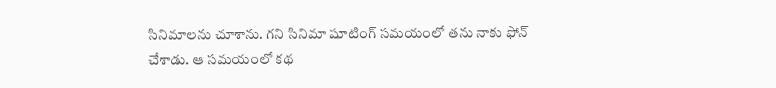సినిమాలను చూశాను. గని సినిమా షూటింగ్ సమయంలో తను నాకు ఫోన్ చేశాడు. ఆ సమయంలో కథ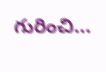గురించి…